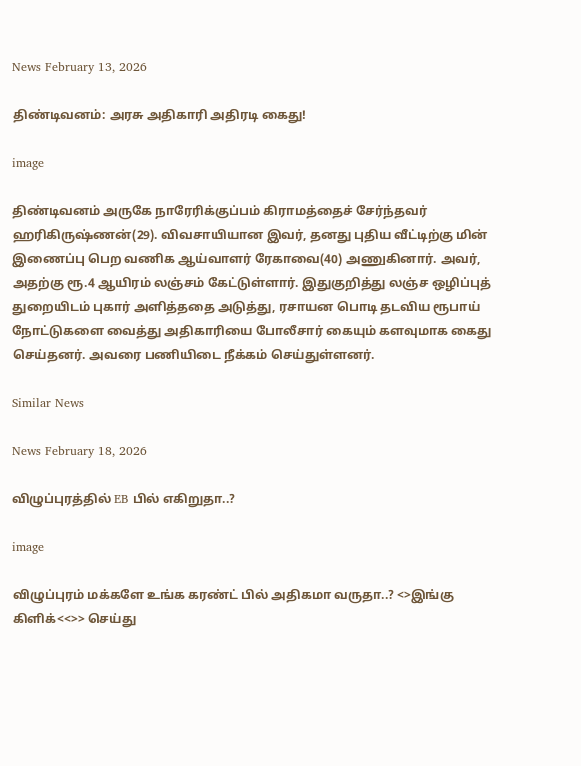News February 13, 2026

திண்டிவனம்: அரசு அதிகாரி அதிரடி கைது!

image

திண்டிவனம் அருகே நாரேரிக்குப்பம் கிராமத்தைச் சேர்ந்தவர் ஹரிகிருஷ்ணன்(29). விவசாயியான இவர், தனது புதிய வீட்டிற்கு மின் இணைப்பு பெற வணிக ஆய்வாளர் ரேகாவை(40) அணுகினார். அவர், அதற்கு ரூ.4 ஆயிரம் லஞ்சம் கேட்டுள்ளார். இதுகுறித்து லஞ்ச ஒழிப்புத் துறையிடம் புகார் அளித்ததை அடுத்து, ரசாயன பொடி தடவிய ரூபாய் நோட்டுகளை வைத்து அதிகாரியை போலீசார் கையும் களவுமாக கைது செய்தனர். அவரை பணியிடை நீக்கம் செய்துள்ளனர்.

Similar News

News February 18, 2026

விழுப்புரத்தில் EB பில் எகிறுதா..?

image

விழுப்புரம் மக்களே உங்க கரண்ட் பில் அதிகமா வருதா..? <>இங்கு கிளிக்<<>> செய்து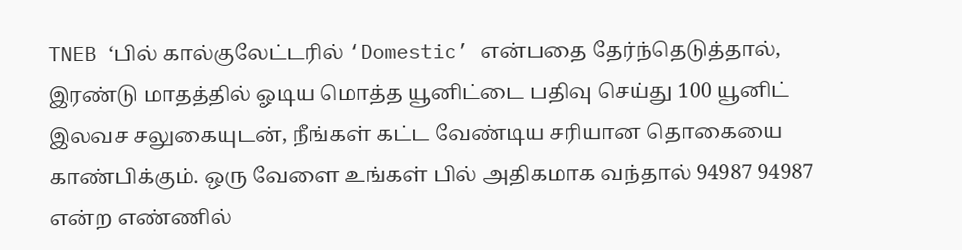TNEB ‘பில் கால்குலேட்டரில் ‘Domestic’ என்பதை தேர்ந்தெடுத்தால், இரண்டு மாதத்தில் ஓடிய மொத்த யூனிட்டை பதிவு செய்து 100 யூனிட் இலவச சலுகையுடன், நீங்கள் கட்ட வேண்டிய சரியான தொகையை காண்பிக்கும். ஒரு வேளை உங்கள் பில் அதிகமாக வந்தால் 94987 94987 என்ற எண்ணில்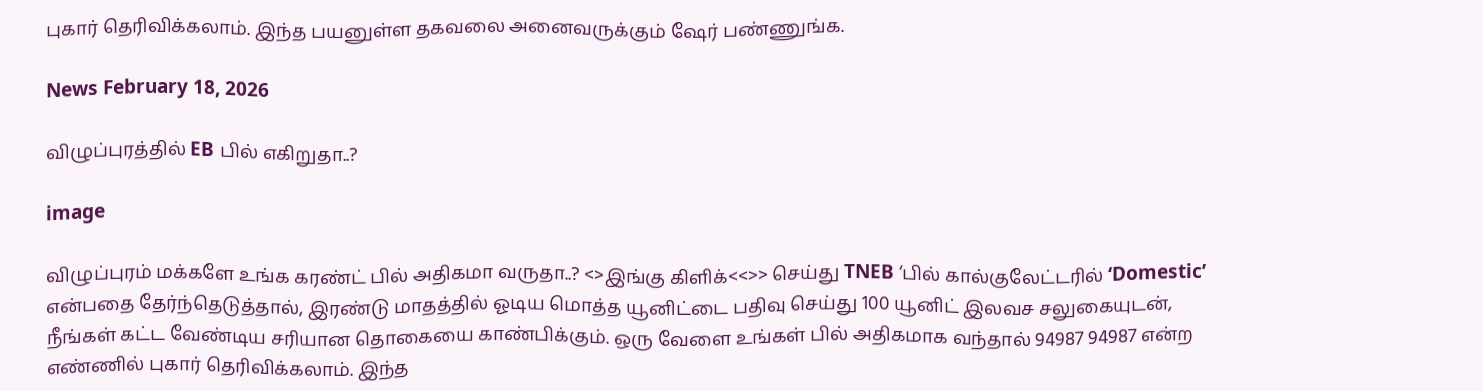புகார் தெரிவிக்கலாம். இந்த பயனுள்ள தகவலை அனைவருக்கும் ஷேர் பண்ணுங்க.

News February 18, 2026

விழுப்புரத்தில் EB பில் எகிறுதா..?

image

விழுப்புரம் மக்களே உங்க கரண்ட் பில் அதிகமா வருதா..? <>இங்கு கிளிக்<<>> செய்து TNEB ‘பில் கால்குலேட்டரில் ‘Domestic’ என்பதை தேர்ந்தெடுத்தால், இரண்டு மாதத்தில் ஓடிய மொத்த யூனிட்டை பதிவு செய்து 100 யூனிட் இலவச சலுகையுடன், நீங்கள் கட்ட வேண்டிய சரியான தொகையை காண்பிக்கும். ஒரு வேளை உங்கள் பில் அதிகமாக வந்தால் 94987 94987 என்ற எண்ணில் புகார் தெரிவிக்கலாம். இந்த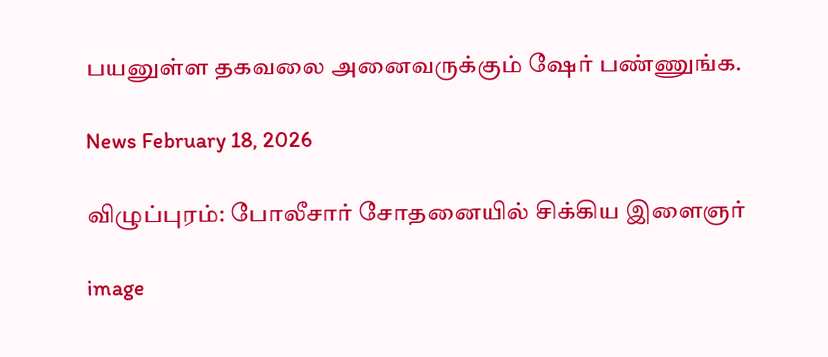பயனுள்ள தகவலை அனைவருக்கும் ஷேர் பண்ணுங்க.

News February 18, 2026

விழுப்புரம்: போலீசார் சோதனையில் சிக்கிய இளைஞர்

image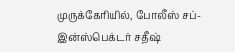முருக்கேரியில், போலீஸ் சப்-இன்ஸ்பெக்டர் சதீஷ்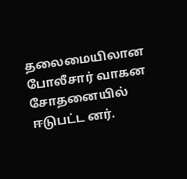தலைமையிலான போலீசார் வாகன சோதனையில் ஈடுபட்ட னர்.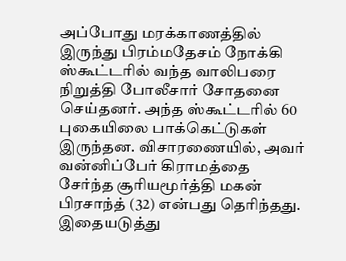அப்போது மரக்காணத்தில் இருந்து பிரம்மதேசம் நோக்கி ஸ்கூட்டரில் வந்த வாலிபரை நிறுத்தி போலீசார் சோதனை செய்தனர். அந்த ஸ்கூட்டரில் 60 புகையிலை பாக்கெட்டுகள் இருந்தன. விசாரணையில், அவர் வன்னிப்பேர் கிராமத்தை சேர்ந்த சூரியமூர்த்தி மகன் பிரசாந்த் (32) என்பது தெரிந்தது. இதையடுத்து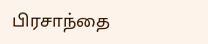பிரசாந்தை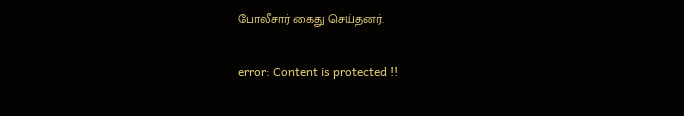போலீசார் கைது செய்தனர்.

error: Content is protected !!